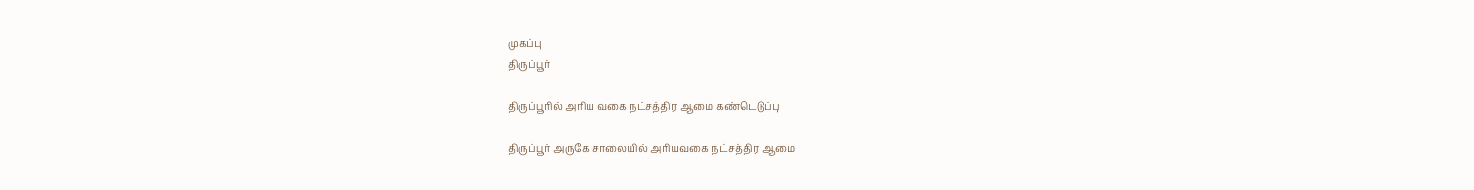முகப்பு
திருப்பூர்

திருப்பூரில் அரிய வகை நட்சத்திர ஆமை கண்டெடுப்பு

திருப்பூர் அருகே சாலையில் அரியவகை நட்சத்திர ஆமை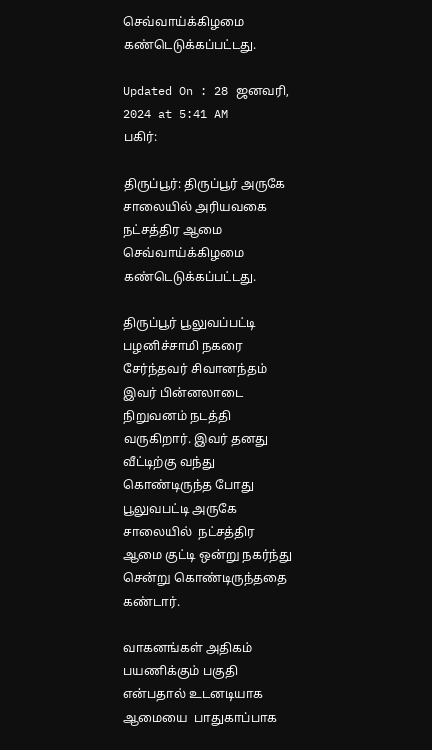செவ்வாய்க்கிழமை கண்டெடுக்கப்பட்டது.

Updated On : 28 ஜனவரி, 2024 at 5:41 AM
பகிர்:

திருப்பூர்: திருப்பூர் அருகே சாலையில் அரியவகை நட்சத்திர ஆமை செவ்வாய்க்கிழமை கண்டெடுக்கப்பட்டது.

திருப்பூர் பூலுவப்பட்டி பழனிச்சாமி நகரை சேர்ந்தவர் சிவானந்தம் இவர் பின்னலாடை நிறுவனம் நடத்தி வருகிறார். இவர் தனது வீட்டிற்கு வந்து கொண்டிருந்த போது பூலுவபட்டி அருகே  சாலையில்  நட்சத்திர ஆமை குட்டி ஒன்று நகர்ந்து சென்று கொண்டிருந்ததை கண்டார்.

வாகனங்கள் அதிகம் பயணிக்கும் பகுதி என்பதால் உடனடியாக ஆமையை  பாதுகாப்பாக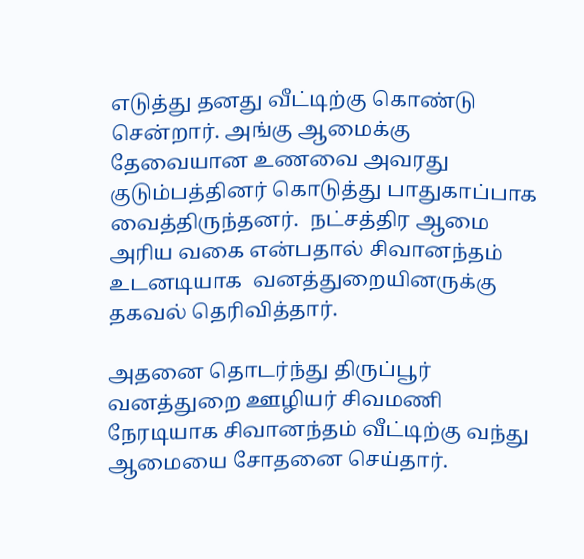எடுத்து தனது வீட்டிற்கு கொண்டு சென்றார். அங்கு ஆமைக்கு தேவையான உணவை அவரது குடும்பத்தினர் கொடுத்து பாதுகாப்பாக வைத்திருந்தனர்.  நட்சத்திர ஆமை அரிய வகை என்பதால் சிவானந்தம் உடனடியாக  வனத்துறையினருக்கு தகவல் தெரிவித்தார்.

அதனை தொடர்ந்து திருப்பூர் வனத்துறை ஊழியர் சிவமணி நேரடியாக சிவானந்தம் வீட்டிற்கு வந்து ஆமையை சோதனை செய்தார்.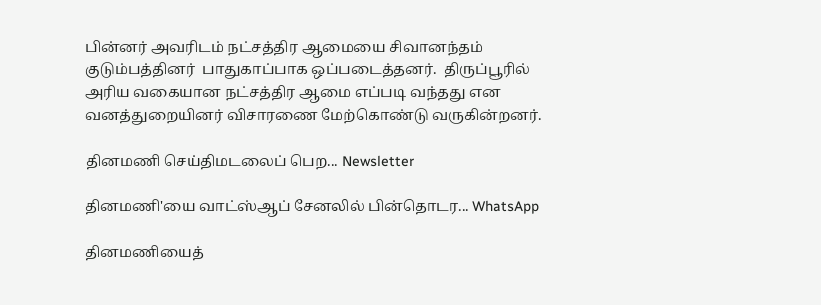பின்னர் அவரிடம் நட்சத்திர ஆமையை சிவானந்தம் குடும்பத்தினர்  பாதுகாப்பாக ஒப்படைத்தனர்.  திருப்பூரில் அரிய வகையான நட்சத்திர ஆமை எப்படி வந்தது என வனத்துறையினர் விசாரணை மேற்கொண்டு வருகின்றனர்.

தினமணி செய்திமடலைப் பெற... Newsletter

தினமணி'யை வாட்ஸ்ஆப் சேனலில் பின்தொடர... WhatsApp

தினமணியைத்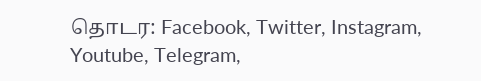தொடர: Facebook, Twitter, Instagram, Youtube, Telegram,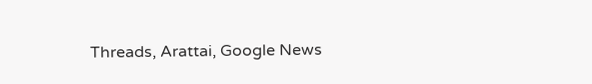Threads, Arattai, Google News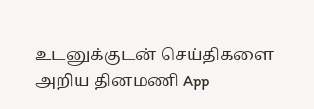உடனுக்குடன் செய்திகளை அறிய தினமணி App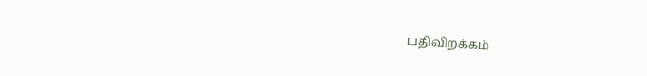பதிவிறக்கம்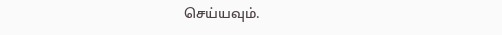செய்யவும்.